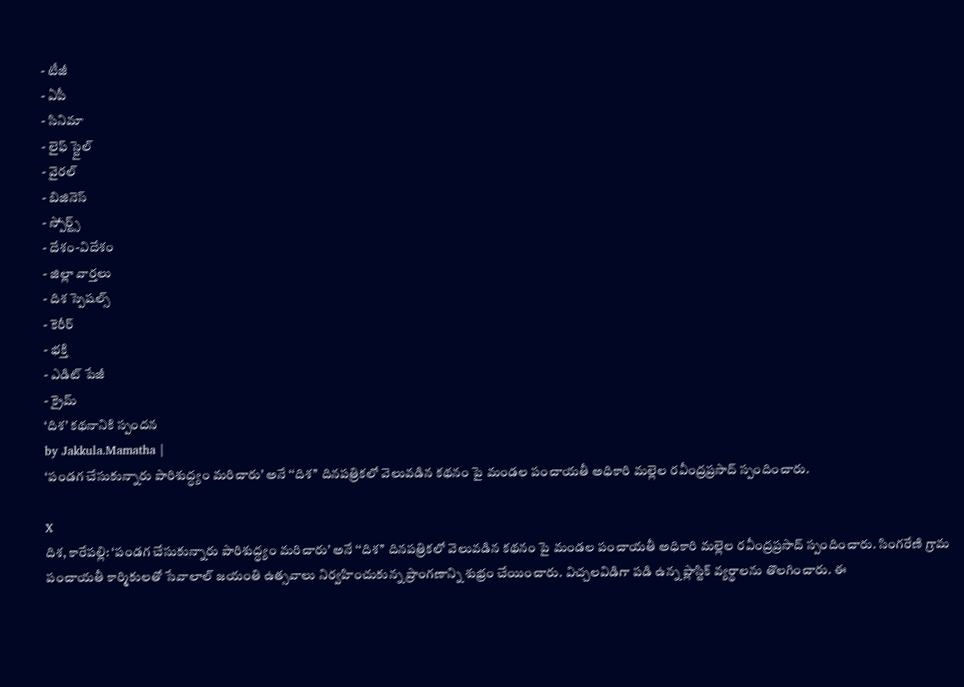- టీజీ
- ఏపీ
- సినిమా
- లైఫ్ స్టైల్
- వైరల్
- బిజినెస్
- స్పోర్ట్స్
- దేశం-విదేశం
- జిల్లా వార్తలు
- దిశ స్పెషల్స్
- కెరీర్
- భక్తి
- ఎడిట్ పేజీ
- క్రైమ్
‘దిశ’ కథనానికి స్పందన
by Jakkula.Mamatha |
‘పండగ చేసుకున్నారు పారిశుద్ధ్యం మరిచారు’ అనే ‘‘దిశ’’ దినపత్రికలో వెలువడిన కథనం పై మండల పంచాయతీ అధికారి మల్లెల రవీంద్రప్రసాద్ స్పందించారు.

X
దిశ, కారేపల్లి: ‘పండగ చేసుకున్నారు పారిశుద్ధ్యం మరిచారు’ అనే ‘‘దిశ’’ దినపత్రికలో వెలువడిన కథనం పై మండల పంచాయతీ అధికారి మల్లెల రవీంద్రప్రసాద్ స్పందించారు. సింగరేణి గ్రామ పంచాయతీ కార్మికులతో సేవాలాల్ జయంతి ఉత్సవాలు నిర్వహించుకున్న ప్రాంగణాన్ని శుభ్రం చేయించారు. విచ్చలవిడిగా పడి ఉన్న ప్లాస్టిక్ వ్యర్థాలను తొలగించారు. ఈ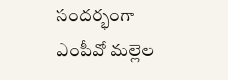సందర్భంగా ఎంపీవో మల్లెల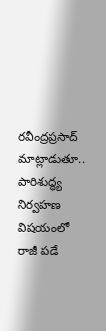రవీంద్రప్రసాద్ మాట్లాడుతూ.. పారిశుద్ధ్య నిర్వహణ విషయంలో రాజీ పడే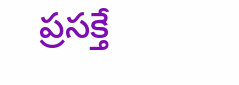ప్రసక్తే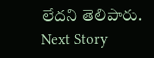లేదని తెలిపారు.
Next Story